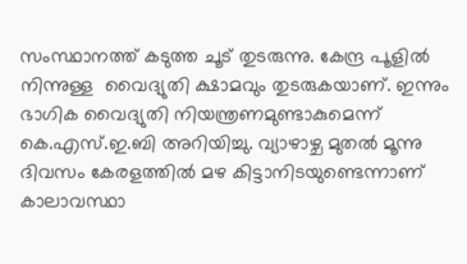സംസ്ഥാനത്ത് കടുത്ത ചൂട് തുടരുന്നു. കേന്ദ്ര പൂളില്‍ നിന്നുള്ള  വൈദ്യുതി ക്ഷാമവും തുടരുകയാണ്. ഇന്നും ഭാഗിക വൈദ്യുതി നിയന്ത്രണമുണ്ടാകുമെന്ന് കെ.എസ്.ഇ.ബി അറിയിച്ചു. വ്യാഴാഴ്ച മുതല്‍ മൂന്നു ദിവസം കേരളത്തില്‍ മഴ കിട്ടാനിടയുണ്ടെന്നാണ് കാലാവസ്ഥാ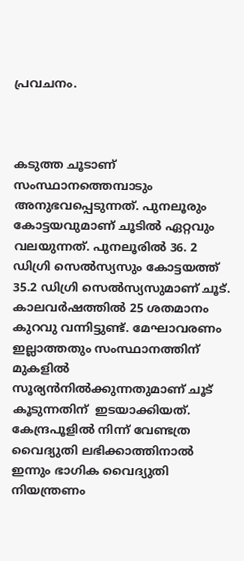പ്രവചനം.



കടുത്ത ചൂടാണ് സംസ്ഥാനത്തെമ്പാടും അനുഭവപ്പെടുന്നത്. പുനലൂരും കോട്ടയവുമാണ് ചൂടില്‍ ഏറ്റവും വലയുന്നത്. പുനലൂരില്‍ 36. 2 ഡിഗ്രി സെല്‍സ്യസും കോട്ടയത്ത് 35.2 ഡിഗ്രി സെല്‍സ്യസുമാണ് ചൂട്.  കാലവര്‍ഷത്തില്‍ 25 ശതമാനം കുറവു വന്നിട്ടുണ്ട്. മേഘാവരണം ഇല്ലാത്തതും സംസ്ഥാനത്തിന് മുകളില്‍ സൂര്യന്‍നില്‍ക്കുന്നതുമാണ് ചൂട് കൂടുന്നതിന്  ഇടയാക്കിയത്. കേന്ദ്രപൂളില്‍ നിന്ന് വേണ്ടത്ര വൈദ്യുതി ലഭിക്കാത്തിനാല്‍ ഇന്നും ഭാഗിക വൈദ്യുതി നിയന്ത്രണം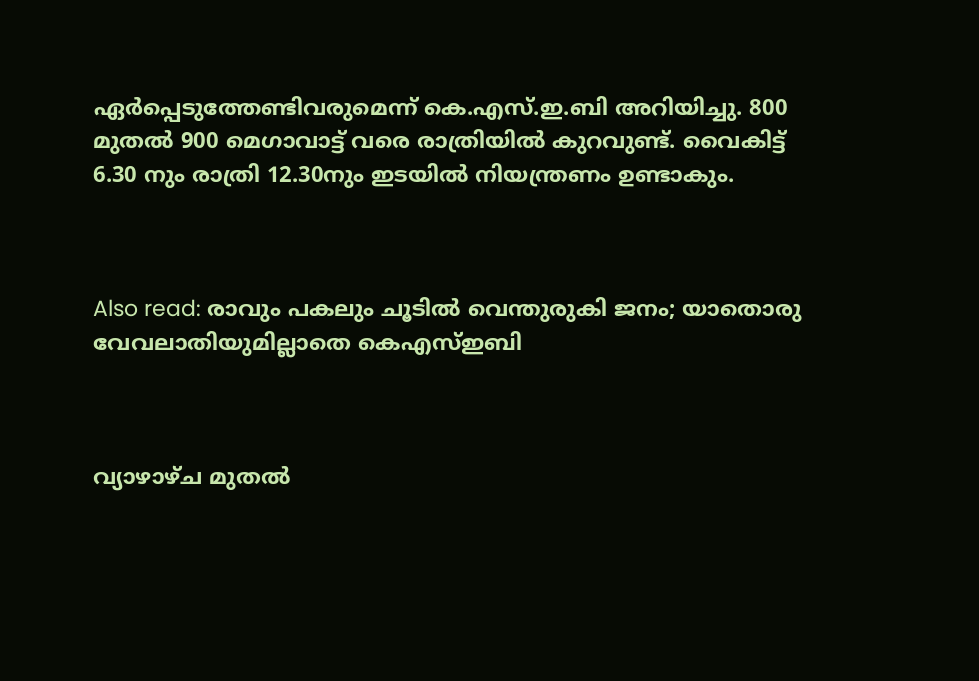ഏര്‍പ്പെടുത്തേണ്ടിവരുമെന്ന് കെ.എസ്.ഇ.ബി അറിയിച്ചു. 800 മുതല്‍ 900 മെഗാവാട്ട് വരെ രാത്രിയില്‍ കുറവുണ്ട്. വൈകിട്ട് 6.30 നും രാത്രി 12.30നും ഇടയില്‍ നിയന്ത്രണം ഉണ്ടാകും.



Also read: രാവും പകലും ചൂടില്‍ വെന്തുരുകി ജനം; യാതൊരു വേവലാതിയുമില്ലാതെ കെഎസ്ഇബി



വ്യാഴാഴ്ച മുതല്‍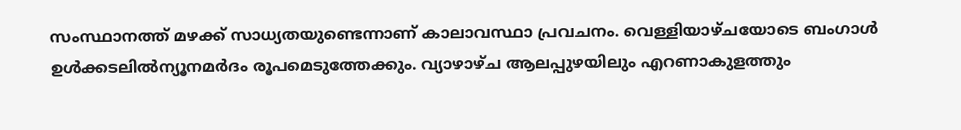സംസ്ഥാനത്ത് മഴക്ക് സാധ്യതയുണ്ടെന്നാണ് കാലാവസ്ഥാ പ്രവചനം. വെള്ളിയാഴ്ചയോടെ ബംഗാള്‍ ഉള്‍ക്കടലില്‍ന്യൂനമര്‍ദം രൂപമെടുത്തേക്കും. വ്യാഴാഴ്ച ആലപ്പുഴയിലും എറണാകുളത്തും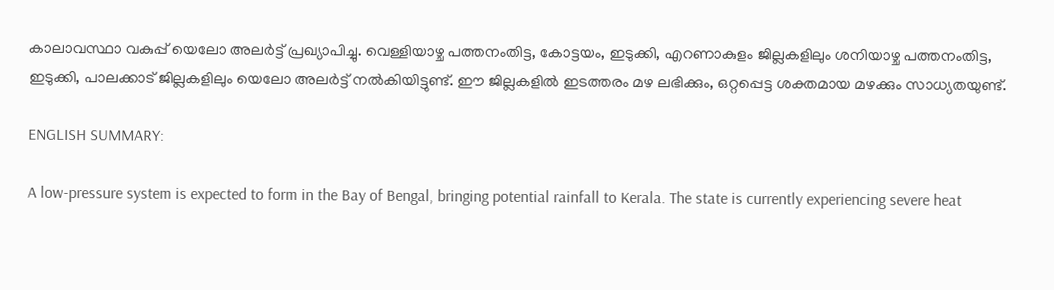കാലാവസ്ഥാ വകുപ്പ് യെലോ അലര്‍ട്ട് പ്രഖ്യാപിച്ചു. വെള്ളിയാഴ്ച പത്തനംതിട്ട, കോട്ടയം, ഇടുക്കി, എറണാകുളം ജില്ലകളിലും ശനിയാഴ്ച പത്തനംതിട്ട, ഇടുക്കി, പാലക്കാട് ജില്ലകളിലും യെലോ അലര്‍ട്ട് നല്‍കിയിട്ടുണ്ട്. ഈ ജില്ലകളില്‍ ഇടത്തരം മഴ ലഭിക്കും, ഒറ്റപ്പെട്ട ശക്തമായ മഴക്കും സാധ്യതയുണ്ട്.

ENGLISH SUMMARY:

A low-pressure system is expected to form in the Bay of Bengal, bringing potential rainfall to Kerala. The state is currently experiencing severe heat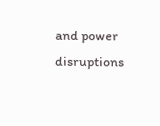and power disruptions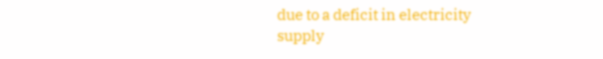due to a deficit in electricity supply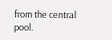from the central pool.